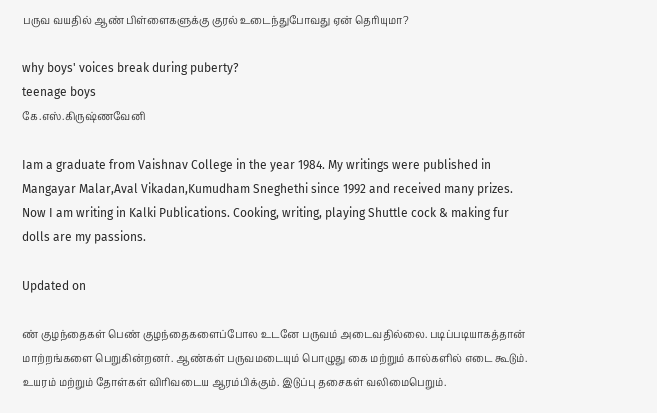பருவ வயதில் ஆண் பிள்ளைகளுக்கு குரல் உடைந்துபோவது ஏன் தெரியுமா?

why boys' voices break during puberty?
teenage boys
கே.எஸ்.கிருஷ்ணவேனி

Iam a graduate from Vaishnav College in the year 1984. My writings were published in Mangayar Malar,Aval Vikadan,Kumudham Sneghethi since 1992 and received many prizes. Now I am writing in Kalki Publications. Cooking, writing, playing Shuttle cock & making fur dolls are my passions.

Updated on

ண் குழந்தைகள் பெண் குழந்தைகளைப்போல உடனே பருவம் அடைவதில்லை. படிப்படியாகத்தான் மாற்றங்களை பெறுகின்றனர். ஆண்கள் பருவமடையும் பொழுது கை மற்றும் கால்களில் எடை கூடும். உயரம் மற்றும் தோள்கள் விரிவடைய ஆரம்பிக்கும். இடுப்பு தசைகள் வலிமைபெறும்.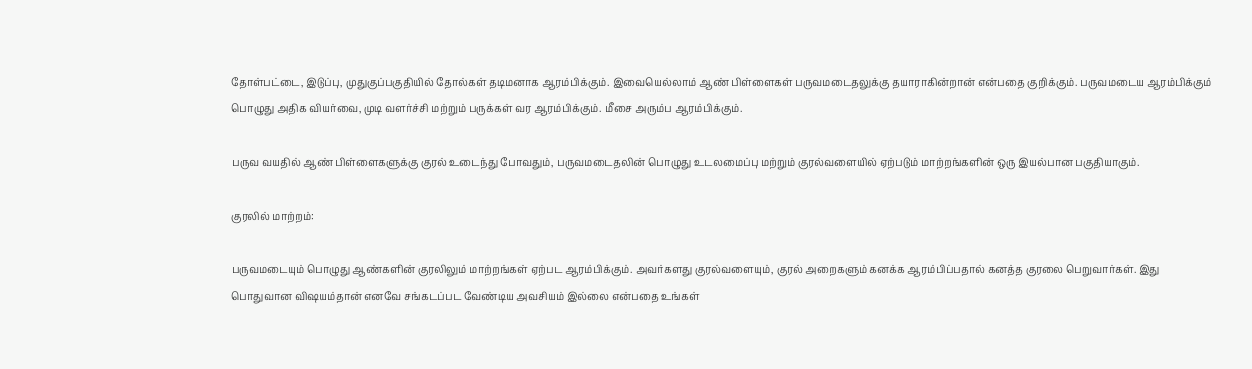தோள்பட்டை, இடுப்பு, முதுகுப்பகுதியில் தோல்கள் தடிமனாக ஆரம்பிக்கும். இவையெல்லாம் ஆண் பிள்ளைகள் பருவமடைதலுக்கு தயாராகின்றான் என்பதை குறிக்கும். பருவமடைய ஆரம்பிக்கும் பொழுது அதிக வியர்வை, முடி வளர்ச்சி மற்றும் பருக்கள் வர ஆரம்பிக்கும். மீசை அரும்ப ஆரம்பிக்கும்.

பருவ வயதில் ஆண் பிள்ளைகளுக்கு குரல் உடைந்து போவதும், பருவமடைதலின் பொழுது உடலமைப்பு மற்றும் குரல்வளையில் ஏற்படும் மாற்றங்களின் ஒரு இயல்பான பகுதியாகும்.

குரலில் மாற்றம்:

பருவமடையும் பொழுது ஆண்களின் குரலிலும் மாற்றங்கள் ஏற்பட ஆரம்பிக்கும். அவர்களது குரல்வளையும், குரல் அறைகளும் கனக்க ஆரம்பிப்பதால் கனத்த குரலை பெறுவார்கள். இது பொதுவான விஷயம்தான் எனவே சங்கடப்பட வேண்டிய அவசியம் இல்லை என்பதை உங்கள்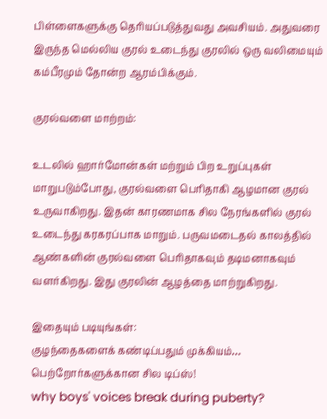பிள்ளைகளுக்கு தெரியப்படுத்துவது அவசியம். அதுவரை இருந்த மெல்லிய குரல் உடைந்து குரலில் ஒரு வலிமையும் கம்பீரமும் தோன்ற ஆரம்பிக்கும்.

குரல்வளை மாற்றம்:

உடலில் ஹார்மோன்கள் மற்றும் பிற உறுப்புகள் மாறுபடும்போது, குரல்வளை பெரிதாகி ஆழமான குரல் உருவாகிறது. இதன் காரணமாக சில நேரங்களில் குரல் உடைந்து கரகரப்பாக மாறும். பருவமடைதல் காலத்தில் ஆண்களின் குரல்வளை பெரிதாகவும் தடிமனாகவும் வளர்கிறது. இது குரலின் ஆழத்தை மாற்றுகிறது.

இதையும் படியுங்கள்:
குழந்தைகளைக் கண்டிப்பதும் முக்கியம்… பெற்றோர்களுக்கான சில டிப்ஸ்!
why boys' voices break during puberty?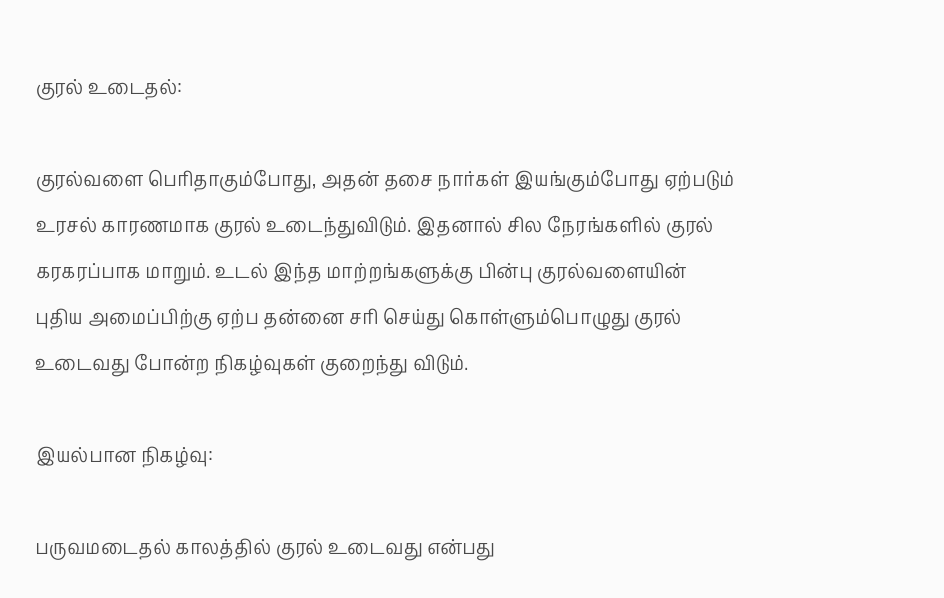குரல் உடைதல்:

குரல்வளை பெரிதாகும்போது, அதன் தசை நார்கள் இயங்கும்போது ஏற்படும் உரசல் காரணமாக குரல் உடைந்துவிடும். இதனால் சில நேரங்களில் குரல் கரகரப்பாக மாறும். உடல் இந்த மாற்றங்களுக்கு பின்பு குரல்வளையின் புதிய அமைப்பிற்கு ஏற்ப தன்னை சரி செய்து கொள்ளும்பொழுது குரல் உடைவது போன்ற நிகழ்வுகள் குறைந்து விடும்.

இயல்பான நிகழ்வு:

பருவமடைதல் காலத்தில் குரல் உடைவது என்பது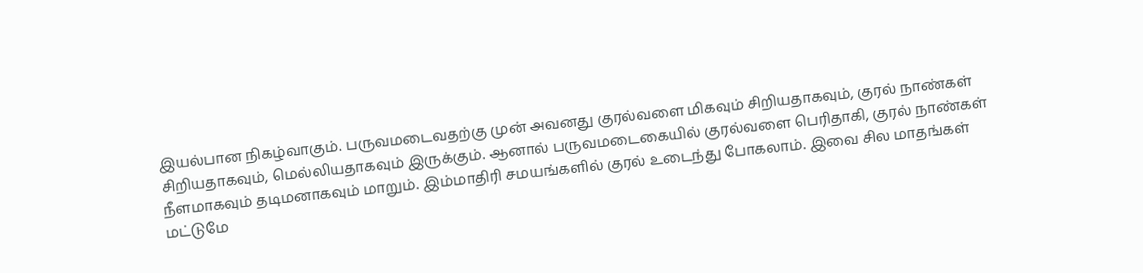இயல்பான நிகழ்வாகும். பருவமடைவதற்கு முன் அவனது குரல்வளை மிகவும் சிறியதாகவும், குரல் நாண்கள் சிறியதாகவும், மெல்லியதாகவும் இருக்கும். ஆனால் பருவமடைகையில் குரல்வளை பெரிதாகி, குரல் நாண்கள் நீளமாகவும் தடிமனாகவும் மாறும். இம்மாதிரி சமயங்களில் குரல் உடைந்து போகலாம். இவை சில மாதங்கள் மட்டுமே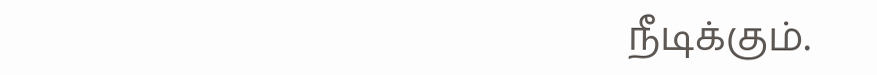நீடிக்கும்.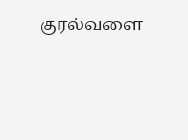குரல்வளை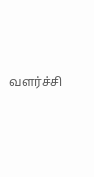வளர்ச்சி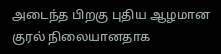அடைந்த பிறகு புதிய ஆழமான குரல் நிலையானதாக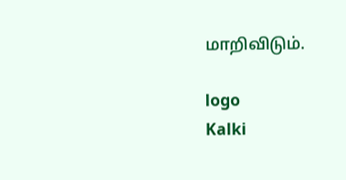மாறிவிடும்.

logo
Kalki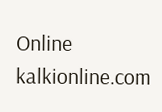Online
kalkionline.com